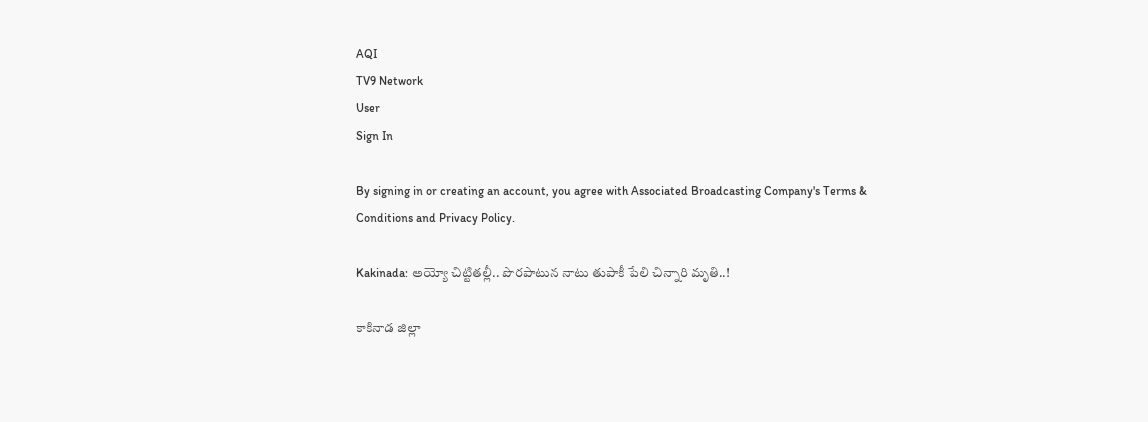AQI
TV9 Network
User
Sign In

By signing in or creating an account, you agree with Associated Broadcasting Company's Terms & Conditions and Privacy Policy.

Kakinada: అయ్యో చిట్టితల్లీ.. పొరపాటున నాటు తుపాకీ పేలి చిన్నారి మృతి..!

కాకినాడ జిల్లా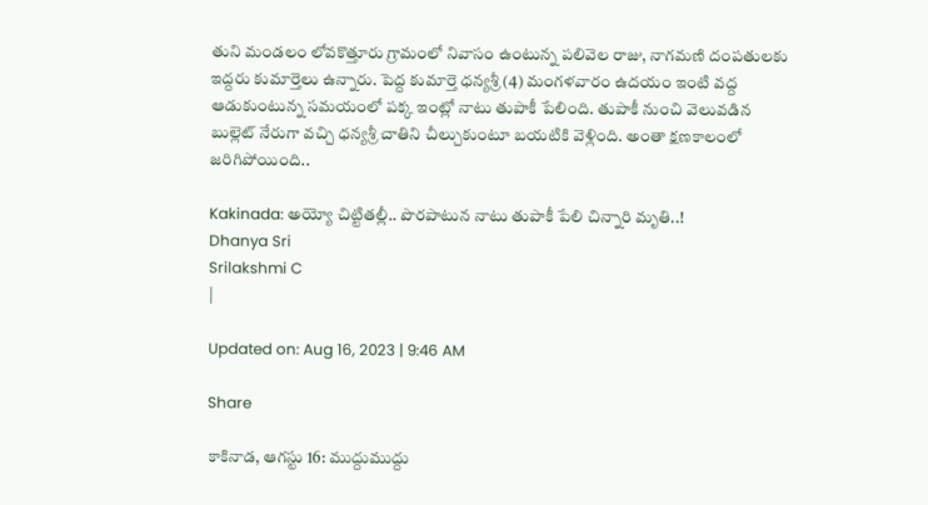తుని మండలం లోవకొత్తూరు గ్రామంలో నివాసం ఉంటున్న పలివెల రాజు, నాగమణి దంపతులకు ఇద్దరు కుమార్తెలు ఉన్నారు. పెద్ద కుమార్తె ధన్యశ్రీ (4) మంగళవారం ఉదయం ఇంటి వద్ద ఆడుకుంటున్న సమయంలో పక్క ఇంట్లో నాటు తుపాకీ పేలింది. తుపాకీ నుంచి వెలువడిన బుల్లెట్‌ నేరుగా వచ్చి ధన్యశ్రీ చాతిని చీల్చుకుంటూ బయటికి వెళ్లింది. అంతా క్షణకాలంలో జరిగిపోయింది..

Kakinada: అయ్యో చిట్టితల్లీ.. పొరపాటున నాటు తుపాకీ పేలి చిన్నారి మృతి..!
Dhanya Sri
Srilakshmi C
|

Updated on: Aug 16, 2023 | 9:46 AM

Share

కాకినాడ, ఆగస్టు 16: ముద్దుముద్దు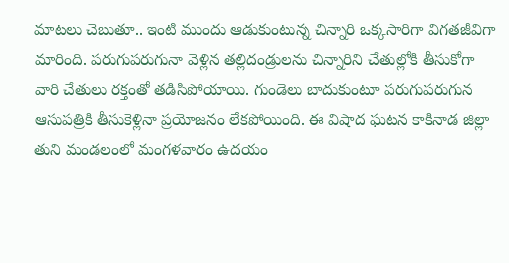మాటలు చెబుతూ.. ఇంటి ముందు ఆడుకుంటున్న చిన్నారి ఒక్కసారిగా విగతజీవిగా మారింది. పరుగుపరుగునా వెళ్లిన తల్లిదండ్రులను చిన్నారిని చేతుల్లోకి తీసుకోగా వారి చేతులు రక్తంతో తడిసిపోయాయి. గుండెలు బాదుకుంటూ పరుగుపరుగున ఆసుపత్రికి తీసుకెళ్లినా ప్రయోజనం లేకపోయింది. ఈ విషాద ఘటన కాకినాడ జిల్లా తుని మండలంలో మంగళవారం ఉదయం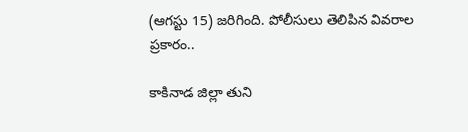(ఆగస్టు 15) జరిగింది. పోలీసులు తెలిపిన వివరాల ప్రకారం..

కాకినాడ జిల్లా తుని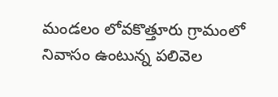మండలం లోవకొత్తూరు గ్రామంలో నివాసం ఉంటున్న పలివెల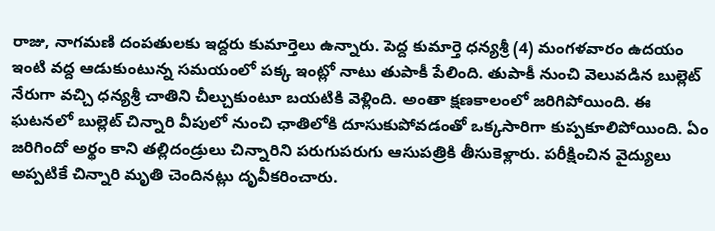రాజు, నాగమణి దంపతులకు ఇద్దరు కుమార్తెలు ఉన్నారు. పెద్ద కుమార్తె ధన్యశ్రీ (4) మంగళవారం ఉదయం ఇంటి వద్ద ఆడుకుంటున్న సమయంలో పక్క ఇంట్లో నాటు తుపాకీ పేలింది. తుపాకీ నుంచి వెలువడిన బుల్లెట్‌ నేరుగా వచ్చి ధన్యశ్రీ చాతిని చీల్చుకుంటూ బయటికి వెళ్లింది. అంతా క్షణకాలంలో జరిగిపోయింది. ఈ ఘటనలో బుల్లెట్‌ చిన్నారి వీపులో నుంచి ఛాతిలోకి దూసుకుపోవడంతో ఒక్కసారిగా కుప్పకూలిపోయింది. ఏం జరిగిందో అర్థం కాని తల్లిదండ్రులు చిన్నారిని పరుగుపరుగు ఆసుపత్రికి తీసుకెళ్లారు. పరీక్షించిన వైద్యులు అప్పటికే చిన్నారి మృతి చెందినట్లు దృవీకరించారు.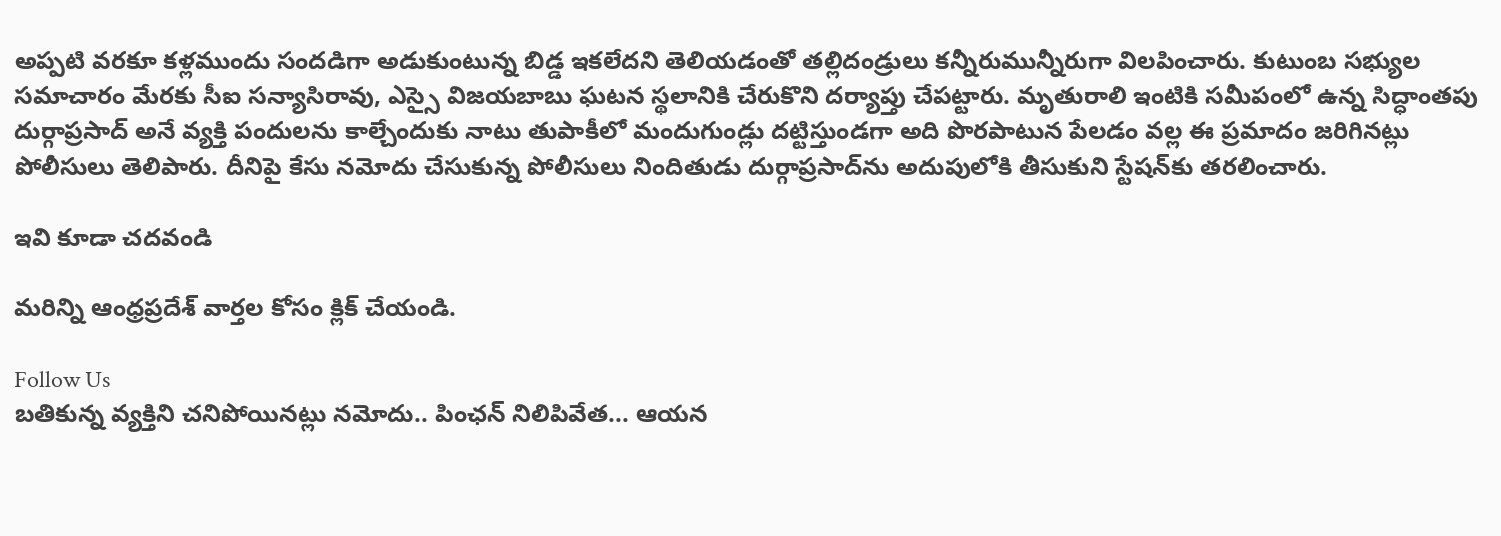అప్పటి వరకూ కళ్లముందు సందడిగా అడుకుంటున్న బిడ్డ ఇకలేదని తెలియడంతో తల్లిదండ్రులు కన్నీరుమున్నీరుగా విలపించారు. కుటుంబ సభ్యుల సమాచారం మేరకు సీఐ సన్యాసిరావు, ఎస్సై విజయబాబు ఘటన స్థలానికి చేరుకొని దర్యాప్తు చేపట్టారు. మృతురాలి ఇంటికి సమీపంలో ఉన్న సిద్ధాంతపు దుర్గాప్రసాద్‌ అనే వ్యక్తి పందులను కాల్చేందుకు నాటు తుపాకీలో మందుగుండ్లు దట్టిస్తుండగా అది పొరపాటున పేలడం వల్ల ఈ ప్రమాదం జరిగినట్లు పోలీసులు తెలిపారు. దీనిపై కేసు నమోదు చేసుకున్న పోలీసులు నిందితుడు దుర్గాప్రసాద్‌ను అదుపులోకి తీసుకుని స్టేషన్‌కు తరలించారు.

ఇవి కూడా చదవండి

మరిన్ని ఆంధ్రప్రదేశ్‌ వార్తల కోసం క్లిక్‌ చేయండి.

Follow Us
బతికున్న వ్యక్తిని చనిపోయినట్లు నమోదు.. పింఛన్ నిలిపివేత... ఆయన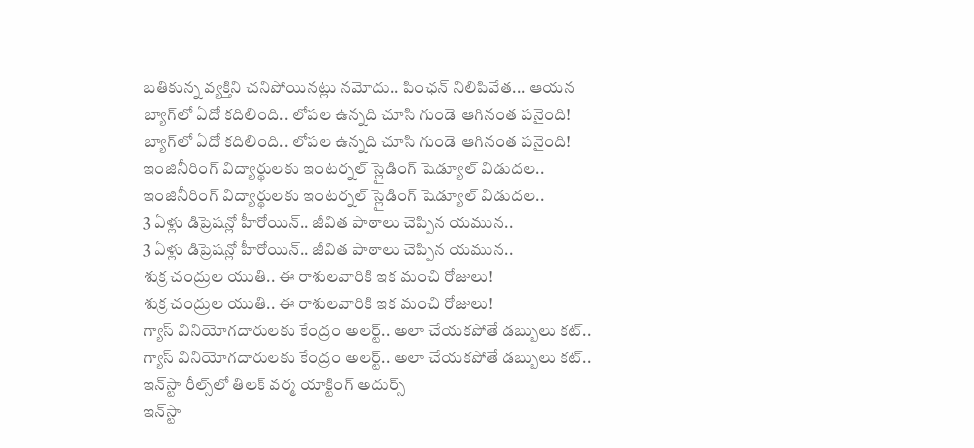బతికున్న వ్యక్తిని చనిపోయినట్లు నమోదు.. పింఛన్ నిలిపివేత... ఆయన
బ్యాగ్‌లో ఏదో కదిలింది.. లోపల ఉన్నది చూసి గుండె ఆగినంత పనైంది!
బ్యాగ్‌లో ఏదో కదిలింది.. లోపల ఉన్నది చూసి గుండె ఆగినంత పనైంది!
ఇంజినీరింగ్ విద్యార్థులకు ఇంటర్నల్ స్లైడింగ్ షెడ్యూల్ విడుదల..
ఇంజినీరింగ్ విద్యార్థులకు ఇంటర్నల్ స్లైడింగ్ షెడ్యూల్ విడుదల..
3 ఏళ్లు డిప్రెషన్లో హీరోయిన్.. జీవిత పాఠాలు చెప్పిన యమున..
3 ఏళ్లు డిప్రెషన్లో హీరోయిన్.. జీవిత పాఠాలు చెప్పిన యమున..
శుక్ర చంద్రుల యుతి.. ఈ రాశులవారికి ఇక మంచి రోజులు!
శుక్ర చంద్రుల యుతి.. ఈ రాశులవారికి ఇక మంచి రోజులు!
గ్యాస్ వినియోగదారులకు కేంద్రం అలర్ట్.. అలా చేయకపోతే డబ్బులు కట్..
గ్యాస్ వినియోగదారులకు కేంద్రం అలర్ట్.. అలా చేయకపోతే డబ్బులు కట్..
ఇన్‌స్టా రీల్స్‌లో తిలక్ వర్మ యాక్టింగ్ అదుర్స్
ఇన్‌స్టా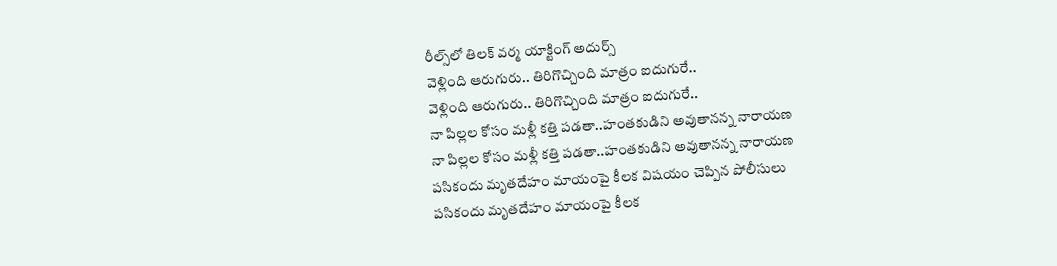రీల్స్‌లో తిలక్ వర్మ యాక్టింగ్ అదుర్స్
వెళ్లింది ఆరుగురు.. తిరిగొచ్చింది మాత్రం ఐదుగురే..
వెళ్లింది ఆరుగురు.. తిరిగొచ్చింది మాత్రం ఐదుగురే..
నా పిల్లల కోసం మళ్లీ కత్తి పడతా..హంతకుడిని అవుతానన్న నారాయణ
నా పిల్లల కోసం మళ్లీ కత్తి పడతా..హంతకుడిని అవుతానన్న నారాయణ
పసికందు మృతదేహం మాయంపై కీలక విషయం చెప్పిన పోలీసులు
పసికందు మృతదేహం మాయంపై కీలక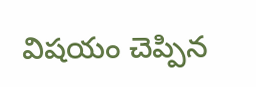విషయం చెప్పిన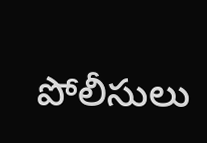పోలీసులు